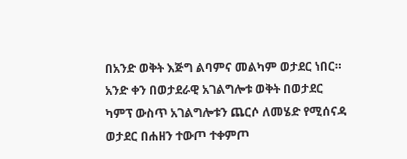በአንድ ወቅት እጅግ ልባምና መልካም ወታደር ነበር። አንድ ቀን በወታደራዊ አገልግሎቱ ወቅት በወታደር ካምፕ ውስጥ አገልግሎቱን ጨርሶ ለመሄድ የሚሰናዳ ወታደር በሐዘን ተውጦ ተቀምጦ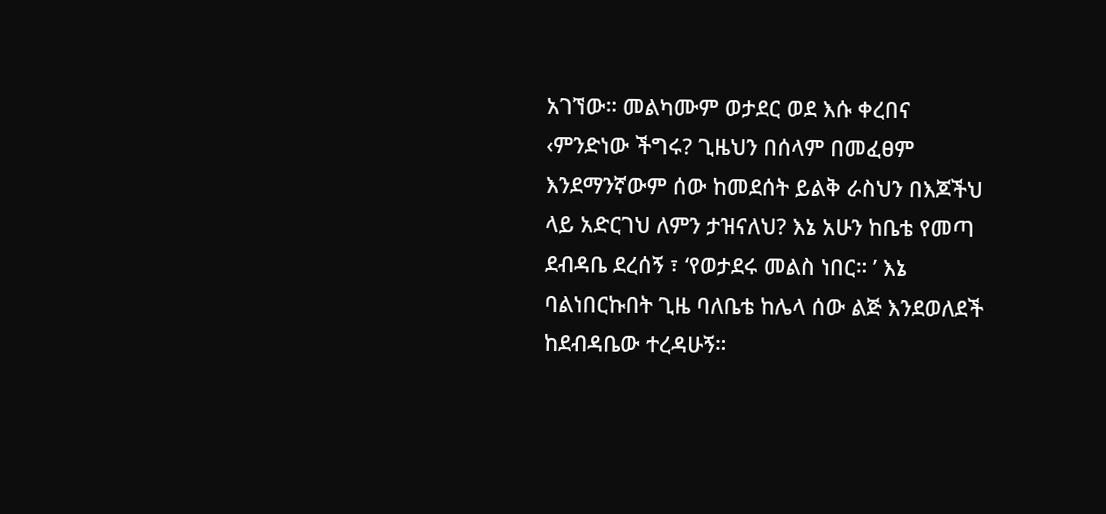አገኘው። መልካሙም ወታደር ወደ እሱ ቀረበና ‹ምንድነው ችግሩ? ጊዜህን በሰላም በመፈፀም እንደማንኛውም ሰው ከመደሰት ይልቅ ራስህን በእጆችህ ላይ አድርገህ ለምን ታዝናለህ? እኔ አሁን ከቤቴ የመጣ ደብዳቤ ደረሰኝ ፣ ‘የወታደሩ መልስ ነበር። ’ እኔ ባልነበርኩበት ጊዜ ባለቤቴ ከሌላ ሰው ልጅ እንደወለደች ከደብዳቤው ተረዳሁኝ።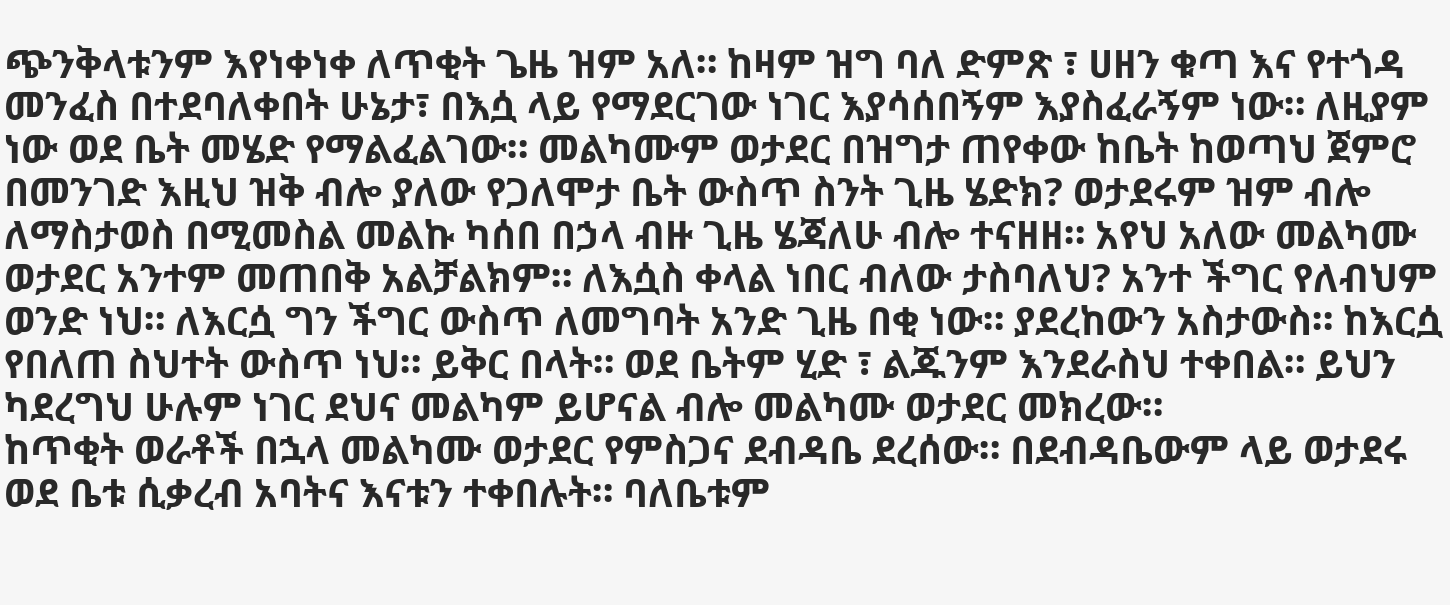ጭንቅላቱንም እየነቀነቀ ለጥቂት ጌዜ ዝም አለ። ከዛም ዝግ ባለ ድምጽ ፣ ሀዘን ቁጣ እና የተጎዳ መንፈስ በተደባለቀበት ሁኔታ፣ በእሷ ላይ የማደርገው ነገር እያሳሰበኝም እያስፈራኝም ነው። ለዚያም ነው ወደ ቤት መሄድ የማልፈልገው። መልካሙም ወታደር በዝግታ ጠየቀው ከቤት ከወጣህ ጀምሮ በመንገድ እዚህ ዝቅ ብሎ ያለው የጋለሞታ ቤት ውስጥ ስንት ጊዜ ሄድክ? ወታደሩም ዝም ብሎ ለማስታወስ በሚመስል መልኩ ካሰበ በኃላ ብዙ ጊዜ ሄጃለሁ ብሎ ተናዘዘ። አየህ አለው መልካሙ ወታደር አንተም መጠበቅ አልቻልክም። ለእሷስ ቀላል ነበር ብለው ታስባለህ? አንተ ችግር የለብህም ወንድ ነህ። ለእርሷ ግን ችግር ውስጥ ለመግባት አንድ ጊዜ በቂ ነው። ያደረከውን አስታውስ። ከእርሷ የበለጠ ስህተት ውስጥ ነህ። ይቅር በላት። ወደ ቤትም ሂድ ፣ ልጁንም እንደራስህ ተቀበል። ይህን ካደረግህ ሁሉም ነገር ደህና መልካም ይሆናል ብሎ መልካሙ ወታደር መክረው።
ከጥቂት ወራቶች በኋላ መልካሙ ወታደር የምስጋና ደብዳቤ ደረሰው። በደብዳቤውም ላይ ወታደሩ ወደ ቤቱ ሲቃረብ አባትና እናቱን ተቀበሉት። ባለቤቱም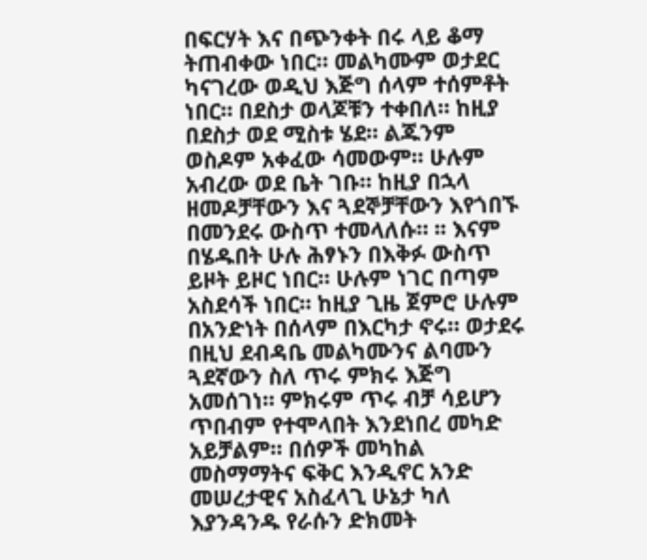በፍርሃት እና በጭንቀት በሩ ላይ ቆማ ትጠብቀው ነበር። መልካሙም ወታደር ካናገረው ወዲህ እጅግ ሰላም ተሰምቶት ነበር። በደስታ ወላጆቹን ተቀበለ። ከዚያ በደስታ ወደ ሚስቱ ሄደ። ልጁንም ወስዶም አቀፈው ሳመውም። ሁሉም አብረው ወደ ቤት ገቡ። ከዚያ በኋላ ዘመዶቻቸውን እና ጓደኞቻቸውን እየጎበኙ በመንደሩ ውስጥ ተመላለሱ። ፡፡ እናም በሄዱበት ሁሉ ሕፃኑን በእቅፉ ውስጥ ይዞት ይዞር ነበር። ሁሉም ነገር በጣም አስደሳች ነበር። ከዚያ ጊዜ ጀምሮ ሁሉም በአንድነት በሰላም በእርካታ ኖሩ። ወታደሩ በዚህ ደብዳቤ መልካሙንና ልባሙን ጓደኛውን ስለ ጥሩ ምክሩ እጅግ አመሰገነ። ምክሩም ጥሩ ብቻ ሳይሆን ጥበብም የተሞላበት እንደነበረ መካድ አይቻልም። በሰዎች መካከል መስማማትና ፍቅር እንዲኖር አንድ መሠረታዊና አስፈላጊ ሁኔታ ካለ እያንዳንዱ የራሱን ድክመት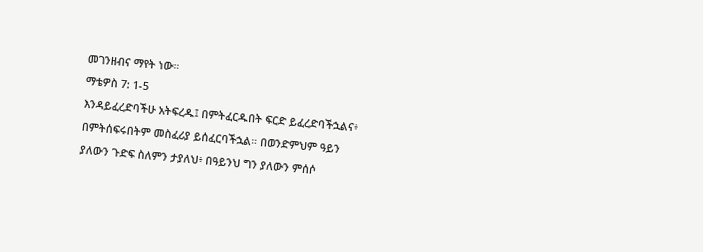መገንዘብና ማየት ነው።
ማቴዎስ 7: 1-5
እንዳይፈረድባችሁ አትፍረዱ፤ በምትፈርዱበት ፍርድ ይፈረድባችኋልና፥ በምትሰፍሩበትም መስፈሪያ ይሰፈርባችኋል። በወንድምህም ዓይን ያለውን ጉድፍ ስለምን ታያለህ፥ በዓይንህ ግን ያለውን ምሰሶ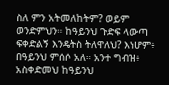ስለ ምን አትመለከትም? ወይም ወንድምህን። ከዓይንህ ጉድፍ ላውጣ ፍቀድልኝ እንዴትስ ትለዋለህ? እነሆም፥ በዓይንህ ምሰሶ አለ። አንተ ግብዝ፥ አስቀድመህ ከዓይንህ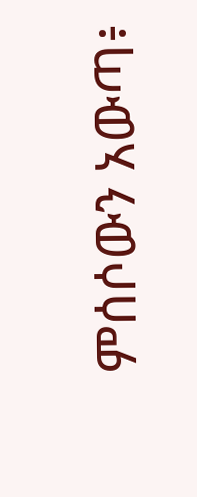ምሰሶውን አውጣ፥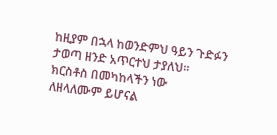ከዚያም በኋላ ከወንድምህ ዓይን ጉድፉን ታወጣ ዘንድ አጥርተህ ታያለህ።
ክርስቶስ በመካከላችን ነው
ለዘላለሙም ይሆናል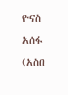ዮናስ አሰፋ (አስበ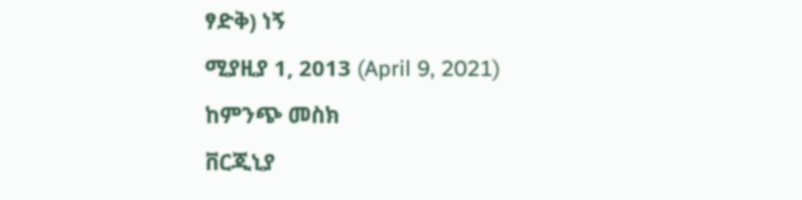ፃድቅ) ነኝ
ሚያዚያ 1, 2013 (April 9, 2021)
ከምንጭ መስክ
ቨርጂኒያ